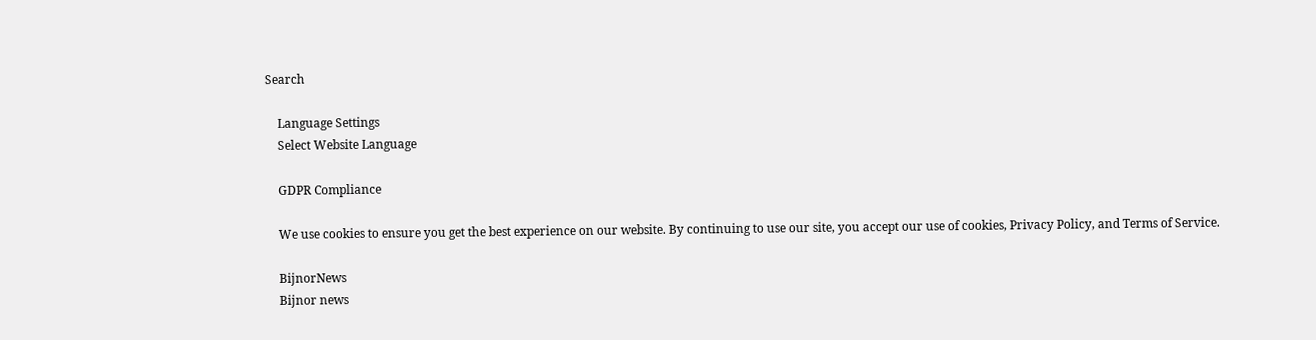Search

    Language Settings
    Select Website Language

    GDPR Compliance

    We use cookies to ensure you get the best experience on our website. By continuing to use our site, you accept our use of cookies, Privacy Policy, and Terms of Service.

    BijnorNews
    Bijnor news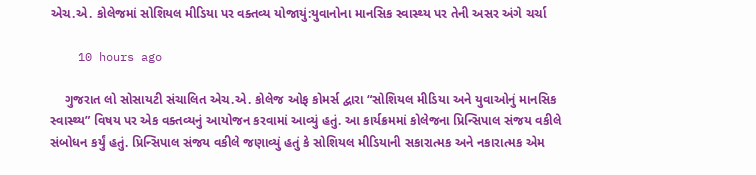એચ.એ. કોલેજમાં સોશિયલ મીડિયા પર વક્તવ્ય યોજાયું:યુવાનોના માનસિક સ્વાસ્થ્ય પર તેની અસર અંગે ચર્ચા

    10 hours ago

    ગુજરાત લો સોસાયટી સંચાલિત એચ.એ. કોલેજ ઓફ કોમર્સ દ્વારા “સોશિયલ મીડિયા અને યુવાઓનું માનસિક સ્વાસ્થ્ય” વિષય પર એક વક્તવ્યનું આયોજન કરવામાં આવ્યું હતું. આ કાર્યક્રમમાં કોલેજના પ્રિન્સિપાલ સંજય વકીલે સંબોધન કર્યું હતું. પ્રિન્સિપાલ સંજય વકીલે જણાવ્યું હતું કે સોશિયલ મીડિયાની સકારાત્મક અને નકારાત્મક એમ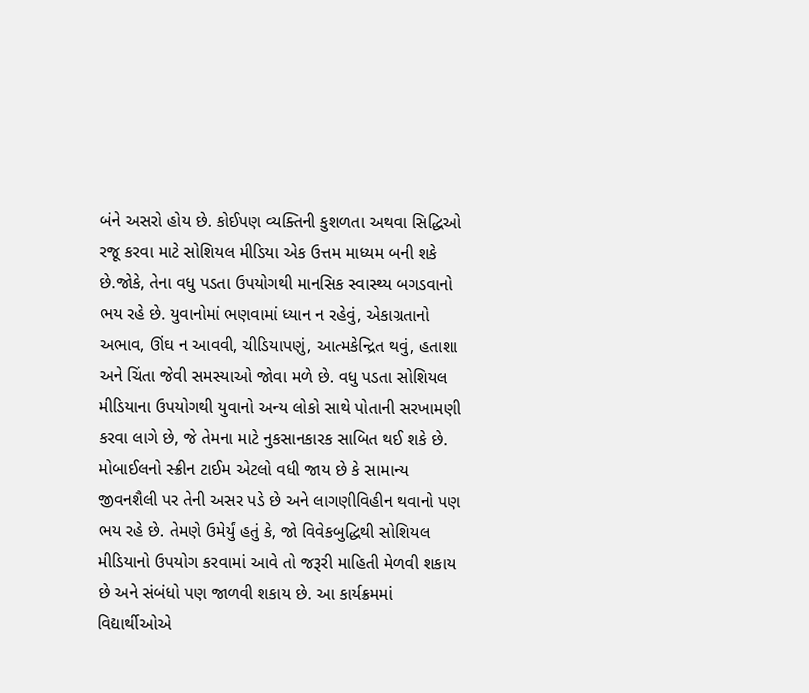બંને અસરો હોય છે. કોઈપણ વ્યક્તિની કુશળતા અથવા સિદ્ધિઓ રજૂ કરવા માટે સોશિયલ મીડિયા એક ઉત્તમ માધ્યમ બની શકે છે.જોકે, તેના વધુ પડતા ઉપયોગથી માનસિક સ્વાસ્થ્ય બગડવાનો ભય રહે છે. યુવાનોમાં ભણવામાં ધ્યાન ન રહેવું, એકાગ્રતાનો અભાવ, ઊંઘ ન આવવી, ચીડિયાપણું, આત્મકેન્દ્રિત થવું, હતાશા અને ચિંતા જેવી સમસ્યાઓ જોવા મળે છે. વધુ પડતા સોશિયલ મીડિયાના ઉપયોગથી યુવાનો અન્ય લોકો સાથે પોતાની સરખામણી કરવા લાગે છે, જે તેમના માટે નુકસાનકારક સાબિત થઈ શકે છે. મોબાઈલનો સ્ક્રીન ટાઈમ એટલો વધી જાય છે કે સામાન્ય જીવનશૈલી પર તેની અસર પડે છે અને લાગણીવિહીન થવાનો પણ ભય રહે છે. તેમણે ઉમેર્યું હતું કે, જો વિવેકબુદ્ધિથી સોશિયલ મીડિયાનો ઉપયોગ કરવામાં આવે તો જરૂરી માહિતી મેળવી શકાય છે અને સંબંધો પણ જાળવી શકાય છે. આ કાર્યક્રમમાં વિદ્યાર્થીઓએ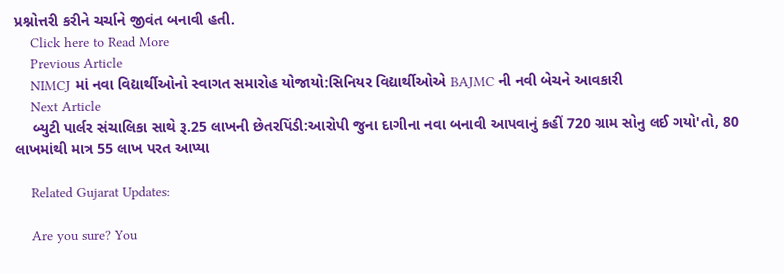પ્રશ્નોત્તરી કરીને ચર્ચાને જીવંત બનાવી હતી.
    Click here to Read More
    Previous Article
    NIMCJ માં નવા વિદ્યાર્થીઓનો સ્વાગત સમારોહ યોજાયો:સિનિયર વિદ્યાર્થીઓએ BAJMC ની નવી બેચને આવકારી
    Next Article
    બ્યુટી પાર્લર સંચાલિકા સાથે રૂ.25 લાખની છેતરપિંડી:આરોપી જુના દાગીના નવા બનાવી આપવાનું કહીં 720 ગ્રામ સોનુ લઈ ગયો'તો, 80 લાખમાંથી માત્ર 55 લાખ પરત આપ્યા

    Related Gujarat Updates:

    Are you sure? You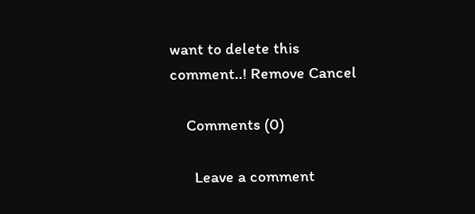want to delete this comment..! Remove Cancel

    Comments (0)

      Leave a comment